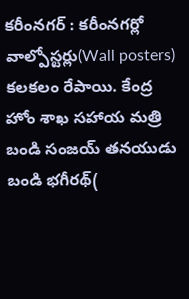కరీంనగర్ : కరీంనగర్లో వాల్పోస్టర్లు(Wall posters) కలకలం రేపాయి. కేంద్ర హోం శాఖ సహాయ మత్రి బండి సంజయ్ తనయుడు బండి భగీరథ్(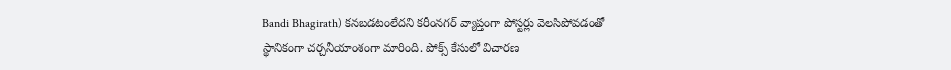Bandi Bhagirath) కనబడటంలేదని కరీంనగర్ వ్యాప్తంగా పోస్టర్లు వెలసిపోవడంతో స్థానికంగా చర్చనీయాంశంగా మారింది. పోక్స్ కేసులో విచారణ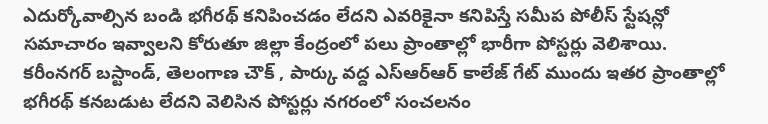ఎదుర్కోవాల్సిన బండి భగీరథ్ కనిపించడం లేదని ఎవరికైనా కనిపిస్తే సమీప పోలీస్ స్టేషన్లో సమాచారం ఇవ్వాలని కోరుతూ జిల్లా కేంద్రంలో పలు ప్రాంతాల్లో భారీగా పోస్టర్లు వెలిశాయి.
కరీంనగర్ బస్టాండ్, తెలంగాణ చౌక్ , పార్కు వద్ద ఎస్ఆర్ఆర్ కాలేజ్ గేట్ ముందు ఇతర ప్రాంతాల్లో భగీరథ్ కనబడుట లేదని వెలిసిన పోస్టర్లు నగరంలో సంచలనం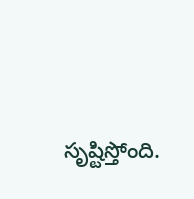సృష్టిస్తోంది.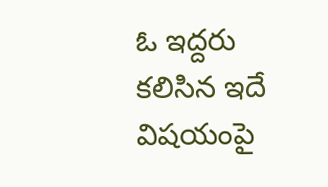ఓ ఇద్దరు కలిసిన ఇదే విషయంపై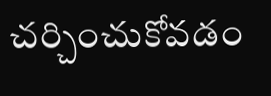చర్చించుకోవడం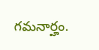గమనార్హం.